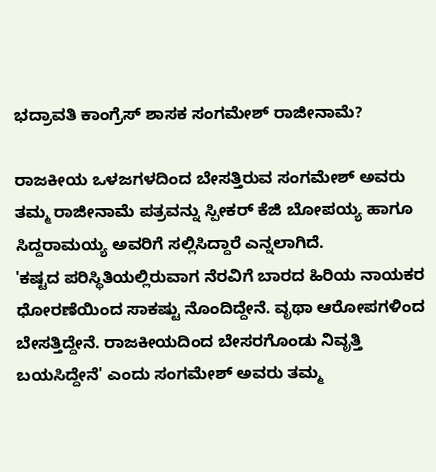ಭದ್ರಾವತಿ ಕಾಂಗ್ರೆಸ್ ಶಾಸಕ ಸಂಗಮೇಶ್ ರಾಜೀನಾಮೆ?

ರಾಜಕೀಯ ಒಳಜಗಳದಿಂದ ಬೇಸತ್ತಿರುವ ಸಂಗಮೇಶ್ ಅವರು ತಮ್ಮ ರಾಜೀನಾಮೆ ಪತ್ರವನ್ನು ಸ್ಪೀಕರ್ ಕೆಜಿ ಬೋಪಯ್ಯ ಹಾಗೂ ಸಿದ್ದರಾಮಯ್ಯ ಅವರಿಗೆ ಸಲ್ಲಿಸಿದ್ದಾರೆ ಎನ್ನಲಾಗಿದೆ.
'ಕಷ್ಟದ ಪರಿಸ್ಥಿತಿಯಲ್ಲಿರುವಾಗ ನೆರವಿಗೆ ಬಾರದ ಹಿರಿಯ ನಾಯಕರ ಧೋರಣೆಯಿಂದ ಸಾಕಷ್ಟು ನೊಂದಿದ್ದೇನೆ. ವೃಥಾ ಆರೋಪಗಳಿಂದ ಬೇಸತ್ತಿದ್ದೇನೆ. ರಾಜಕೀಯದಿಂದ ಬೇಸರಗೊಂಡು ನಿವೃತ್ತಿ ಬಯಸಿದ್ದೇನೆ' ಎಂದು ಸಂಗಮೇಶ್ ಅವರು ತಮ್ಮ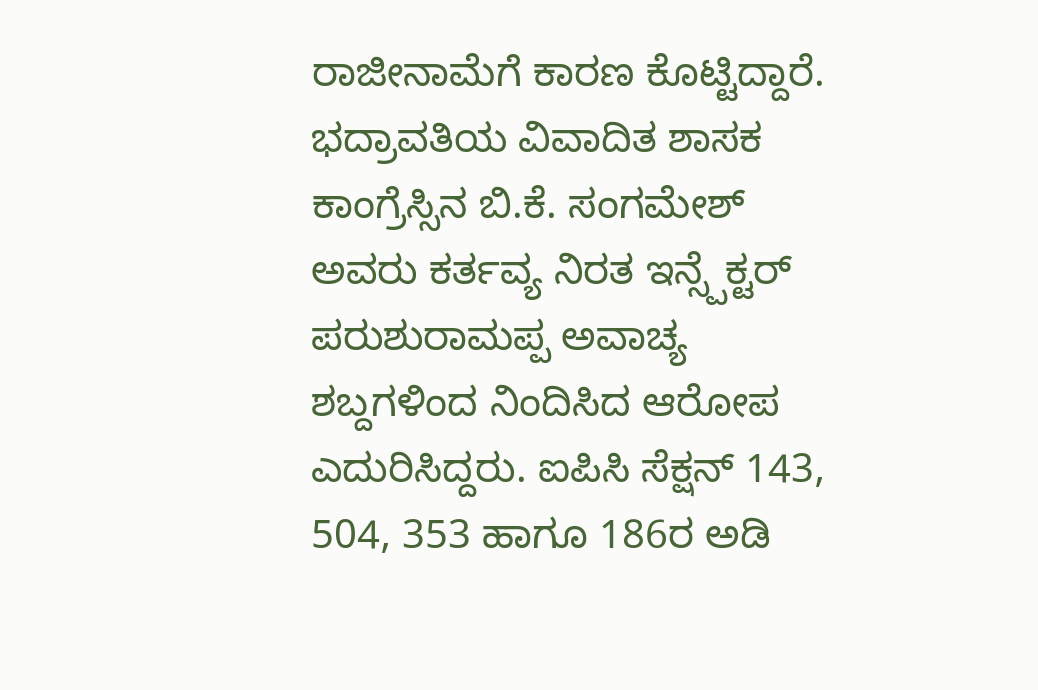ರಾಜೀನಾಮೆಗೆ ಕಾರಣ ಕೊಟ್ಟಿದ್ದಾರೆ.
ಭದ್ರಾವತಿಯ ವಿವಾದಿತ ಶಾಸಕ ಕಾಂಗ್ರೆಸ್ಸಿನ ಬಿ.ಕೆ. ಸಂಗಮೇಶ್ ಅವರು ಕರ್ತವ್ಯ ನಿರತ ಇನ್ಸ್ಪೆಕ್ಟರ್ ಪರುಶುರಾಮಪ್ಪ ಅವಾಚ್ಯ ಶಬ್ದಗಳಿಂದ ನಿಂದಿಸಿದ ಆರೋಪ ಎದುರಿಸಿದ್ದರು. ಐಪಿಸಿ ಸೆಕ್ಷನ್ 143, 504, 353 ಹಾಗೂ 186ರ ಅಡಿ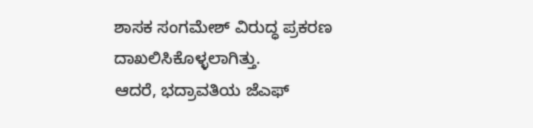ಶಾಸಕ ಸಂಗಮೇಶ್ ವಿರುದ್ಧ ಪ್ರಕರಣ ದಾಖಲಿಸಿಕೊಳ್ಳಲಾಗಿತ್ತು.
ಆದರೆ, ಭದ್ರಾವತಿಯ ಜೆಎಫ್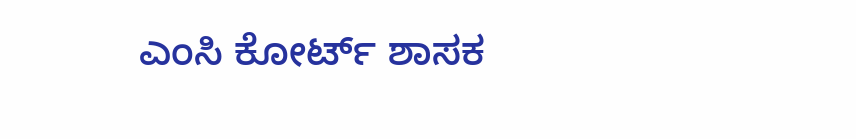ಎಂಸಿ ಕೋರ್ಟ್ ಶಾಸಕ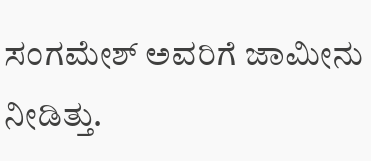ಸಂಗಮೇಶ್ ಅವರಿಗೆ ಜಾಮೀನು ನೀಡಿತ್ತು.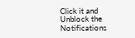Click it and Unblock the Notifications